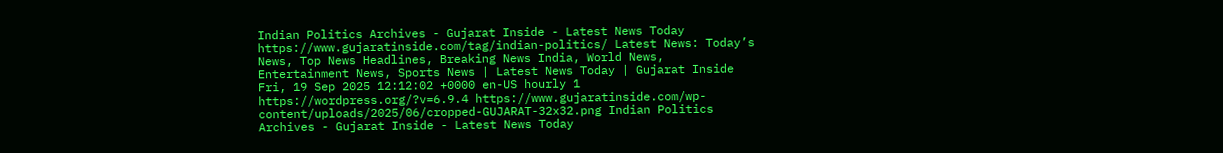Indian Politics Archives - Gujarat Inside - Latest News Today https://www.gujaratinside.com/tag/indian-politics/ Latest News: Today’s News, Top News Headlines, Breaking News India, World News, Entertainment News, Sports News | Latest News Today | Gujarat Inside Fri, 19 Sep 2025 12:12:02 +0000 en-US hourly 1 https://wordpress.org/?v=6.9.4 https://www.gujaratinside.com/wp-content/uploads/2025/06/cropped-GUJARAT-32x32.png Indian Politics Archives - Gujarat Inside - Latest News Today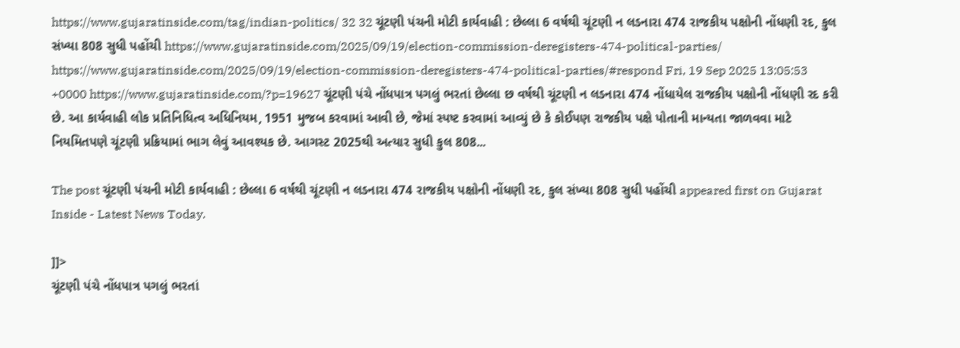https://www.gujaratinside.com/tag/indian-politics/ 32 32 ચૂંટણી પંચની મોટી કાર્યવાહી : છેલ્લા 6 વર્ષથી ચૂંટણી ન લડનારા 474 રાજકીય પક્ષોની નોંધણી રદ, કુલ સંખ્યા 808 સુધી પહોંચી https://www.gujaratinside.com/2025/09/19/election-commission-deregisters-474-political-parties/ https://www.gujaratinside.com/2025/09/19/election-commission-deregisters-474-political-parties/#respond Fri, 19 Sep 2025 13:05:53 +0000 https://www.gujaratinside.com/?p=19627 ચૂંટણી પંચે નોંધપાત્ર પગલું ભરતાં છેલ્લા છ વર્ષથી ચૂંટણી ન લડનારા 474 નોંધાયેલ રાજકીય પક્ષોની નોંધણી રદ કરી છે. આ કાર્યવાહી લોક પ્રતિનિધિત્વ અધિનિયમ, 1951 મુજબ કરવામાં આવી છે, જેમાં સ્પષ્ટ કરવામાં આવ્યું છે કે કોઈપણ રાજકીય પક્ષે પોતાની માન્યતા જાળવવા માટે નિયમિતપણે ચૂંટણી પ્રક્રિયામાં ભાગ લેવું આવશ્યક છે. આગસ્ટ 2025થી અત્યાર સુધી કુલ 808...

The post ચૂંટણી પંચની મોટી કાર્યવાહી : છેલ્લા 6 વર્ષથી ચૂંટણી ન લડનારા 474 રાજકીય પક્ષોની નોંધણી રદ, કુલ સંખ્યા 808 સુધી પહોંચી appeared first on Gujarat Inside - Latest News Today.

]]>
ચૂંટણી પંચે નોંધપાત્ર પગલું ભરતાં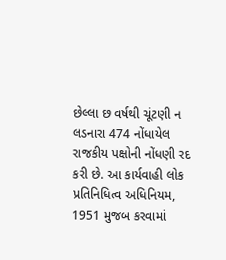છેલ્લા છ વર્ષથી ચૂંટણી ન લડનારા 474 નોંધાયેલ રાજકીય પક્ષોની નોંધણી રદ કરી છે. આ કાર્યવાહી લોક પ્રતિનિધિત્વ અધિનિયમ, 1951 મુજબ કરવામાં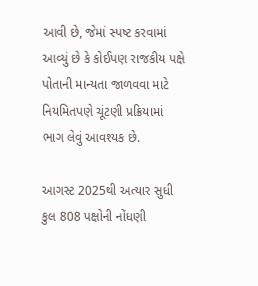આવી છે, જેમાં સ્પષ્ટ કરવામાં આવ્યું છે કે કોઈપણ રાજકીય પક્ષે પોતાની માન્યતા જાળવવા માટે નિયમિતપણે ચૂંટણી પ્રક્રિયામાં ભાગ લેવું આવશ્યક છે.

આગસ્ટ 2025થી અત્યાર સુધી કુલ 808 પક્ષોની નોંધણી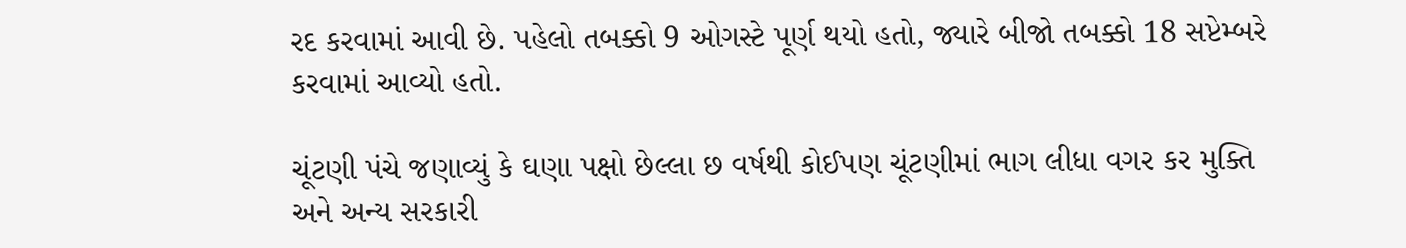રદ કરવામાં આવી છે. પહેલો તબક્કો 9 ઓગસ્ટે પૂર્ણ થયો હતો, જ્યારે બીજો તબક્કો 18 સપ્ટેમ્બરે કરવામાં આવ્યો હતો.

ચૂંટણી પંચે જણાવ્યું કે ઘણા પક્ષો છેલ્લા છ વર્ષથી કોઈપણ ચૂંટણીમાં ભાગ લીધા વગર કર મુક્તિ અને અન્ય સરકારી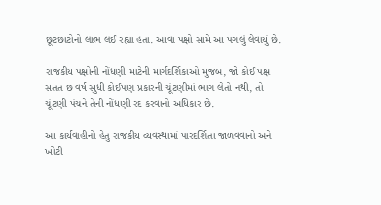છૂટછાટોનો લાભ લઈ રહ્યા હતા. આવા પક્ષો સામે આ પગલું લેવાયું છે.

રાજકીય પક્ષોની નોંધણી માટેની માર્ગદર્શિકાઓ મુજબ, જો કોઈ પક્ષ સતત છ વર્ષ સુધી કોઈપણ પ્રકારની ચૂંટણીમાં ભાગ લેતો નથી, તો ચૂંટણી પંચને તેની નોંધણી રદ કરવાનો અધિકાર છે.

આ કાર્યવાહીનો હેતુ રાજકીય વ્યવસ્થામાં પારદર્શિતા જાળવવાનો અને ખોટી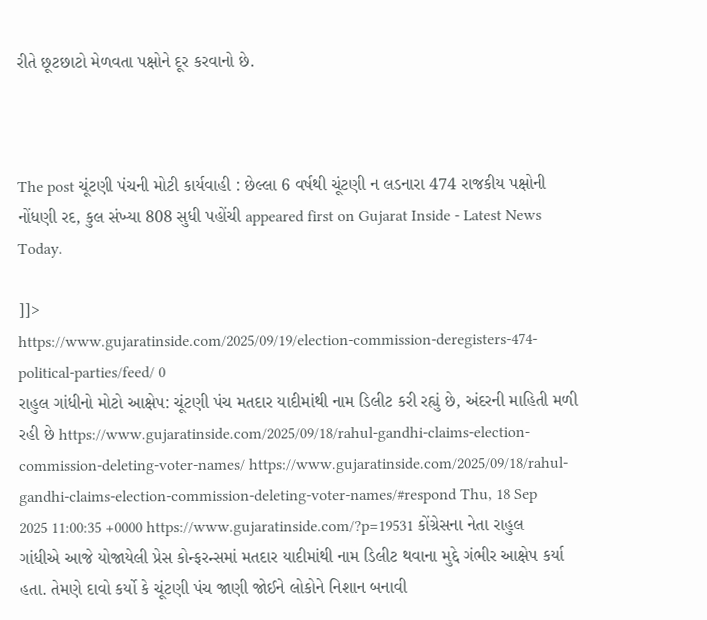રીતે છૂટછાટો મેળવતા પક્ષોને દૂર કરવાનો છે.



The post ચૂંટણી પંચની મોટી કાર્યવાહી : છેલ્લા 6 વર્ષથી ચૂંટણી ન લડનારા 474 રાજકીય પક્ષોની નોંધણી રદ, કુલ સંખ્યા 808 સુધી પહોંચી appeared first on Gujarat Inside - Latest News Today.

]]>
https://www.gujaratinside.com/2025/09/19/election-commission-deregisters-474-political-parties/feed/ 0
રાહુલ ગાંધીનો મોટો આક્ષેપ: ચૂંટણી પંચ મતદાર યાદીમાંથી નામ ડિલીટ કરી રહ્યું છે, અંદરની માહિતી મળી રહી છે https://www.gujaratinside.com/2025/09/18/rahul-gandhi-claims-election-commission-deleting-voter-names/ https://www.gujaratinside.com/2025/09/18/rahul-gandhi-claims-election-commission-deleting-voter-names/#respond Thu, 18 Sep 2025 11:00:35 +0000 https://www.gujaratinside.com/?p=19531 કોંગ્રેસના નેતા રાહુલ ગાંધીએ આજે યોજાયેલી પ્રેસ કોન્ફરન્સમાં મતદાર યાદીમાંથી નામ ડિલીટ થવાના મુદ્દે ગંભીર આક્ષેપ કર્યા હતા. તેમણે દાવો કર્યો કે ચૂંટણી પંચ જાણી જોઈને લોકોને નિશાન બનાવી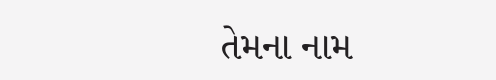તેમના નામ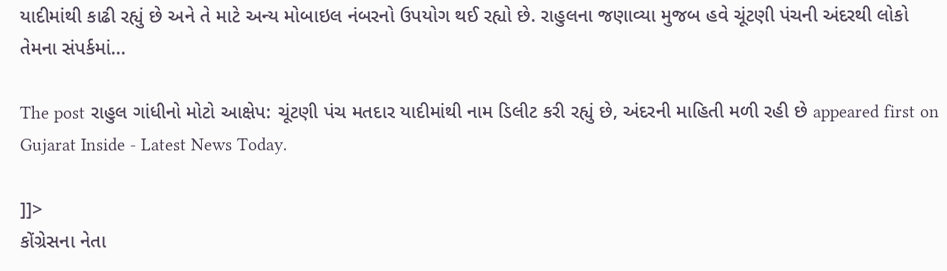યાદીમાંથી કાઢી રહ્યું છે અને તે માટે અન્ય મોબાઇલ નંબરનો ઉપયોગ થઈ રહ્યો છે. રાહુલના જણાવ્યા મુજબ હવે ચૂંટણી પંચની અંદરથી લોકો તેમના સંપર્કમાં...

The post રાહુલ ગાંધીનો મોટો આક્ષેપ: ચૂંટણી પંચ મતદાર યાદીમાંથી નામ ડિલીટ કરી રહ્યું છે, અંદરની માહિતી મળી રહી છે appeared first on Gujarat Inside - Latest News Today.

]]>
કોંગ્રેસના નેતા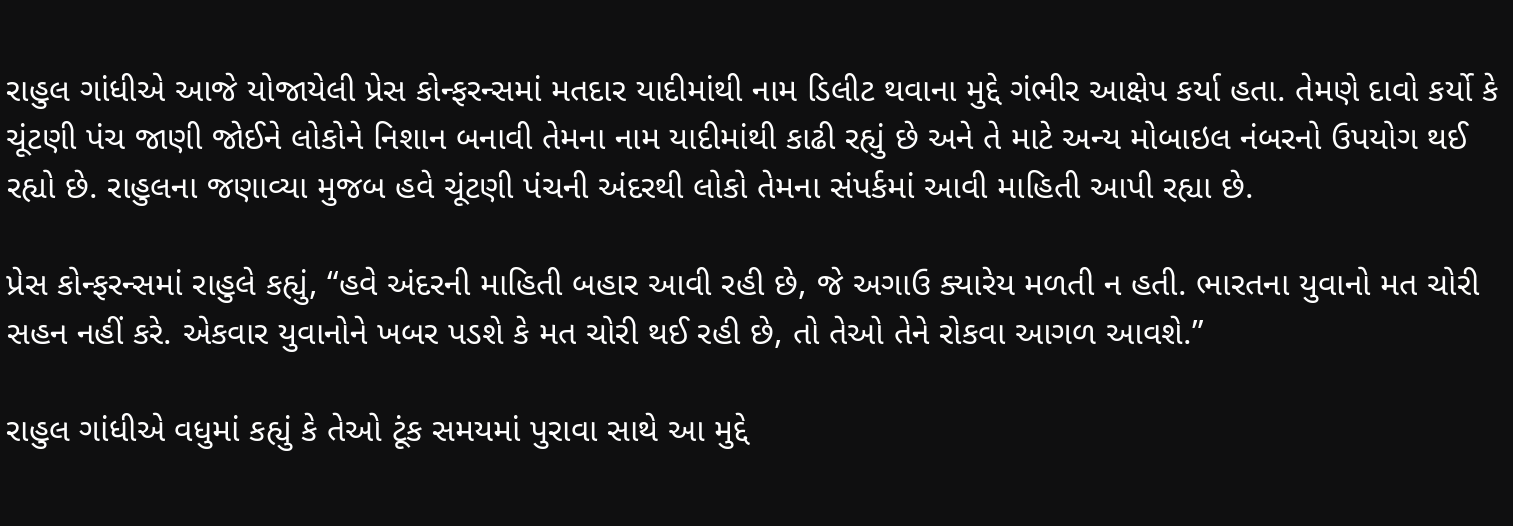રાહુલ ગાંધીએ આજે યોજાયેલી પ્રેસ કોન્ફરન્સમાં મતદાર યાદીમાંથી નામ ડિલીટ થવાના મુદ્દે ગંભીર આક્ષેપ કર્યા હતા. તેમણે દાવો કર્યો કે ચૂંટણી પંચ જાણી જોઈને લોકોને નિશાન બનાવી તેમના નામ યાદીમાંથી કાઢી રહ્યું છે અને તે માટે અન્ય મોબાઇલ નંબરનો ઉપયોગ થઈ રહ્યો છે. રાહુલના જણાવ્યા મુજબ હવે ચૂંટણી પંચની અંદરથી લોકો તેમના સંપર્કમાં આવી માહિતી આપી રહ્યા છે.

પ્રેસ કોન્ફરન્સમાં રાહુલે કહ્યું, “હવે અંદરની માહિતી બહાર આવી રહી છે, જે અગાઉ ક્યારેય મળતી ન હતી. ભારતના યુવાનો મત ચોરી સહન નહીં કરે. એકવાર યુવાનોને ખબર પડશે કે મત ચોરી થઈ રહી છે, તો તેઓ તેને રોકવા આગળ આવશે.”

રાહુલ ગાંધીએ વધુમાં કહ્યું કે તેઓ ટૂંક સમયમાં પુરાવા સાથે આ મુદ્દે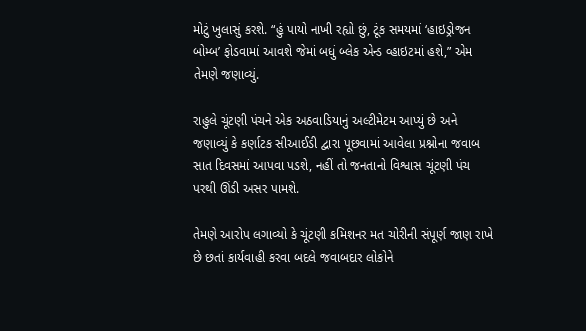મોટું ખુલાસું કરશે. “હું પાયો નાખી રહ્યો છું, ટૂંક સમયમાં ‘હાઇડ્રોજન બોમ્બ’ ફોડવામાં આવશે જેમાં બધું બ્લેક એન્ડ વ્હાઇટમાં હશે,” એમ તેમણે જણાવ્યું.

રાહુલે ચૂંટણી પંચને એક અઠવાડિયાનું અલ્ટીમેટમ આપ્યું છે અને જણાવ્યું કે કર્ણાટક સીઆઈડી દ્વારા પૂછવામાં આવેલા પ્રશ્નોના જવાબ સાત દિવસમાં આપવા પડશે, નહીં તો જનતાનો વિશ્વાસ ચૂંટણી પંચ પરથી ઊંડી અસર પામશે.

તેમણે આરોપ લગાવ્યો કે ચૂંટણી કમિશનર મત ચોરીની સંપૂર્ણ જાણ રાખે છે છતાં કાર્યવાહી કરવા બદલે જવાબદાર લોકોને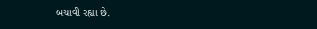બચાવી રહ્યા છે.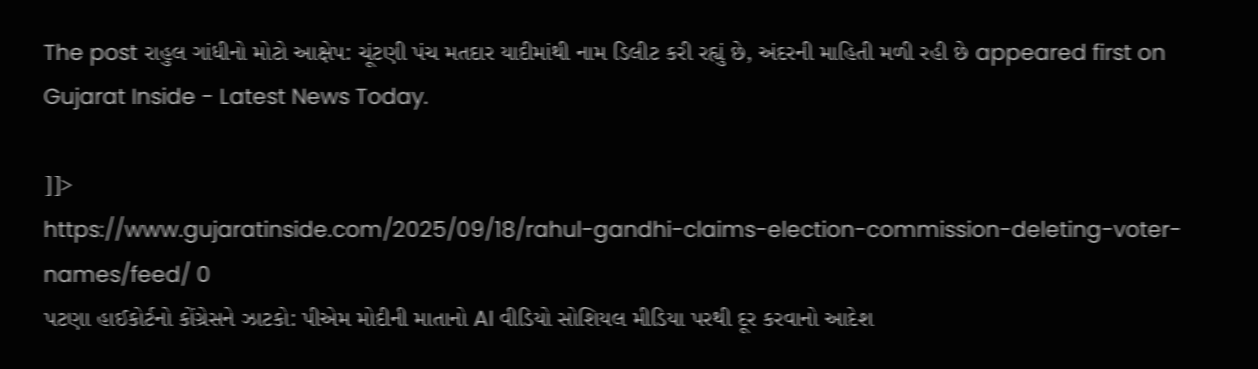The post રાહુલ ગાંધીનો મોટો આક્ષેપ: ચૂંટણી પંચ મતદાર યાદીમાંથી નામ ડિલીટ કરી રહ્યું છે, અંદરની માહિતી મળી રહી છે appeared first on Gujarat Inside - Latest News Today.

]]>
https://www.gujaratinside.com/2025/09/18/rahul-gandhi-claims-election-commission-deleting-voter-names/feed/ 0
પટણા હાઈકોર્ટનો કોંગ્રેસને ઝાટકો: પીએમ મોદીની માતાનો AI વીડિયો સોશિયલ મીડિયા પરથી દૂર કરવાનો આદેશ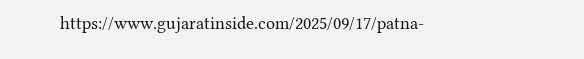https://www.gujaratinside.com/2025/09/17/patna-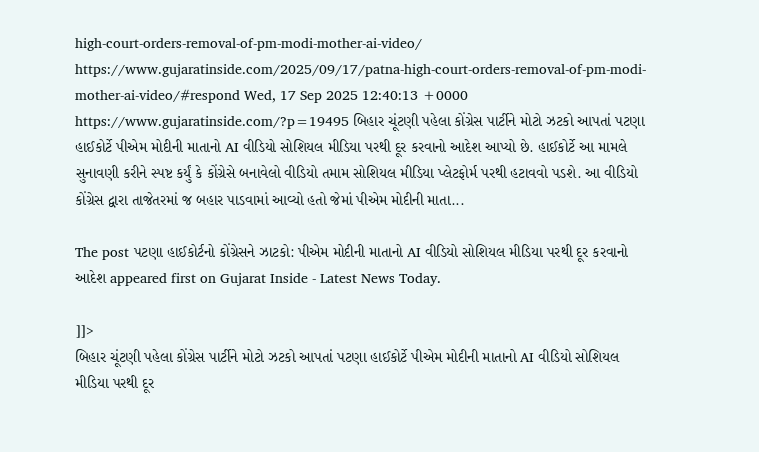high-court-orders-removal-of-pm-modi-mother-ai-video/ https://www.gujaratinside.com/2025/09/17/patna-high-court-orders-removal-of-pm-modi-mother-ai-video/#respond Wed, 17 Sep 2025 12:40:13 +0000 https://www.gujaratinside.com/?p=19495 બિહાર ચૂંટણી પહેલા કોંગ્રેસ પાર્ટીને મોટો ઝટકો આપતાં પટણા હાઈકોર્ટે પીએમ મોદીની માતાનો AI વીડિયો સોશિયલ મીડિયા પરથી દૂર કરવાનો આદેશ આપ્યો છે. હાઈકોર્ટે આ મામલે સુનાવણી કરીને સ્પષ્ટ કર્યું કે કોંગ્રેસે બનાવેલો વીડિયો તમામ સોશિયલ મીડિયા પ્લેટફોર્મ પરથી હટાવવો પડશે. આ વીડિયો કોંગ્રેસ દ્વારા તાજેતરમાં જ બહાર પાડવામાં આવ્યો હતો જેમાં પીએમ મોદીની માતા...

The post પટણા હાઈકોર્ટનો કોંગ્રેસને ઝાટકો: પીએમ મોદીની માતાનો AI વીડિયો સોશિયલ મીડિયા પરથી દૂર કરવાનો આદેશ appeared first on Gujarat Inside - Latest News Today.

]]>
બિહાર ચૂંટણી પહેલા કોંગ્રેસ પાર્ટીને મોટો ઝટકો આપતાં પટણા હાઈકોર્ટે પીએમ મોદીની માતાનો AI વીડિયો સોશિયલ મીડિયા પરથી દૂર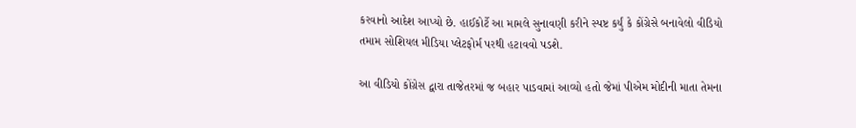કરવાનો આદેશ આપ્યો છે. હાઈકોર્ટે આ મામલે સુનાવણી કરીને સ્પષ્ટ કર્યું કે કોંગ્રેસે બનાવેલો વીડિયો તમામ સોશિયલ મીડિયા પ્લેટફોર્મ પરથી હટાવવો પડશે.

આ વીડિયો કોંગ્રેસ દ્વારા તાજેતરમાં જ બહાર પાડવામાં આવ્યો હતો જેમાં પીએમ મોદીની માતા તેમના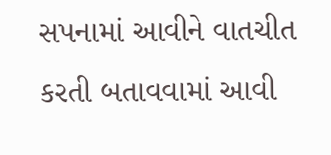સપનામાં આવીને વાતચીત કરતી બતાવવામાં આવી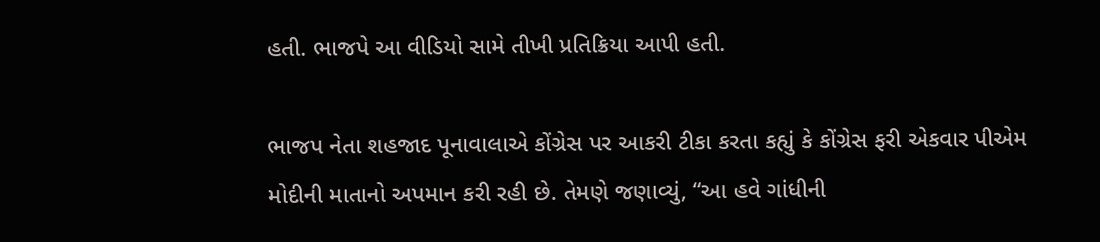હતી. ભાજપે આ વીડિયો સામે તીખી પ્રતિક્રિયા આપી હતી.

ભાજપ નેતા શહજાદ પૂનાવાલાએ કોંગ્રેસ પર આકરી ટીકા કરતા કહ્યું કે કોંગ્રેસ ફરી એકવાર પીએમ મોદીની માતાનો અપમાન કરી રહી છે. તેમણે જણાવ્યું, “આ હવે ગાંધીની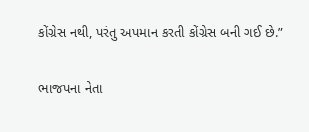કોંગ્રેસ નથી, પરંતુ અપમાન કરતી કોંગ્રેસ બની ગઈ છે.”

ભાજપના નેતા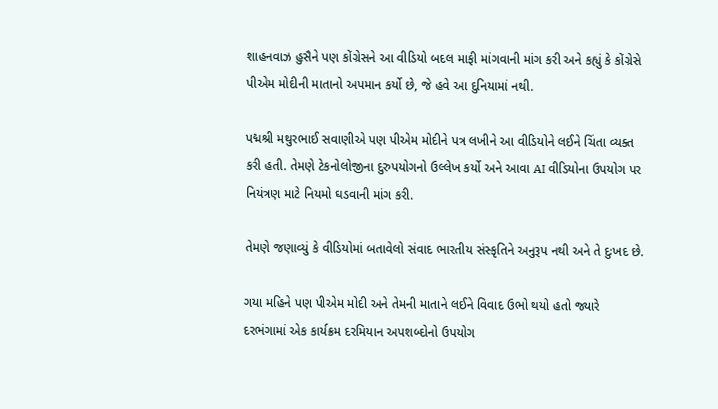શાહનવાઝ હુસૈને પણ કોંગ્રેસને આ વીડિયો બદલ માફી માંગવાની માંગ કરી અને કહ્યું કે કોંગ્રેસે પીએમ મોદીની માતાનો અપમાન કર્યો છે, જે હવે આ દુનિયામાં નથી.

પદ્મશ્રી મથુરભાઈ સવાણીએ પણ પીએમ મોદીને પત્ર લખીને આ વીડિયોને લઈને ચિંતા વ્યક્ત કરી હતી. તેમણે ટેકનોલોજીના દુરુપયોગનો ઉલ્લેખ કર્યો અને આવા AI વીડિયોના ઉપયોગ પર નિયંત્રણ માટે નિયમો ઘડવાની માંગ કરી.

તેમણે જણાવ્યું કે વીડિયોમાં બતાવેલો સંવાદ ભારતીય સંસ્કૃતિને અનુરૂપ નથી અને તે દુઃખદ છે.

ગયા મહિને પણ પીએમ મોદી અને તેમની માતાને લઈને વિવાદ ઉભો થયો હતો જ્યારે દરભંગામાં એક કાર્યક્રમ દરમિયાન અપશબ્દોનો ઉપયોગ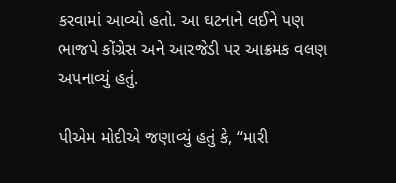કરવામાં આવ્યો હતો. આ ઘટનાને લઈને પણ ભાજપે કોંગ્રેસ અને આરજેડી પર આક્રમક વલણ અપનાવ્યું હતું.

પીએમ મોદીએ જણાવ્યું હતું કે, “મારી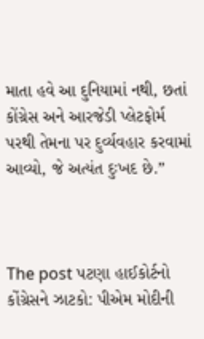માતા હવે આ દુનિયામાં નથી, છતાં કોંગ્રેસ અને આરજેડી પ્લેટફોર્મ પરથી તેમના પર દુર્વ્યવહાર કરવામાં આવ્યો, જે અત્યંત દુઃખદ છે.”



The post પટણા હાઈકોર્ટનો કોંગ્રેસને ઝાટકો: પીએમ મોદીની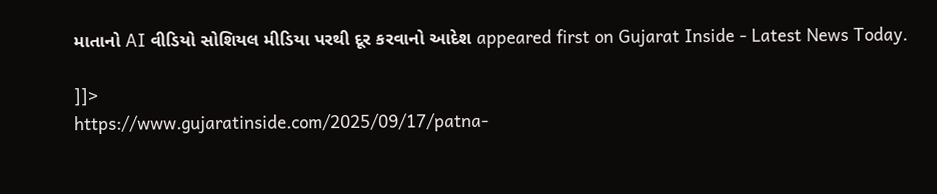માતાનો AI વીડિયો સોશિયલ મીડિયા પરથી દૂર કરવાનો આદેશ appeared first on Gujarat Inside - Latest News Today.

]]>
https://www.gujaratinside.com/2025/09/17/patna-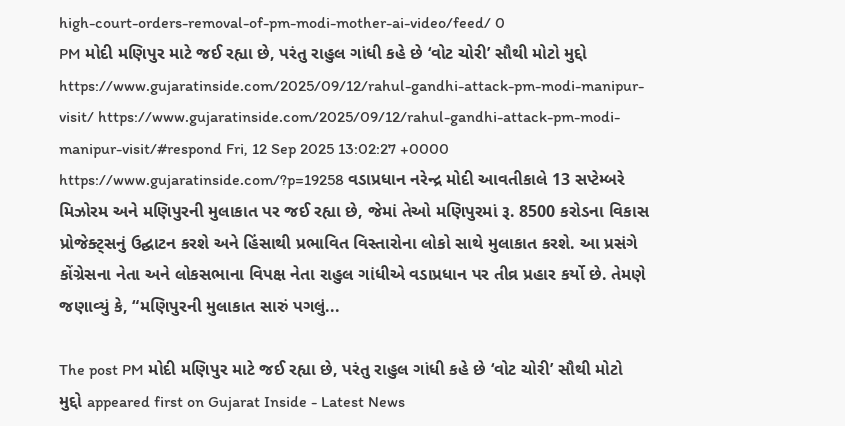high-court-orders-removal-of-pm-modi-mother-ai-video/feed/ 0
PM મોદી મણિપુર માટે જઈ રહ્યા છે, પરંતુ રાહુલ ગાંધી કહે છે ‘વોટ ચોરી’ સૌથી મોટો મુદ્દો https://www.gujaratinside.com/2025/09/12/rahul-gandhi-attack-pm-modi-manipur-visit/ https://www.gujaratinside.com/2025/09/12/rahul-gandhi-attack-pm-modi-manipur-visit/#respond Fri, 12 Sep 2025 13:02:27 +0000 https://www.gujaratinside.com/?p=19258 વડાપ્રધાન નરેન્દ્ર મોદી આવતીકાલે 13 સપ્ટેમ્બરે મિઝોરમ અને મણિપુરની મુલાકાત પર જઈ રહ્યા છે, જેમાં તેઓ મણિપુરમાં રૂ. 8500 કરોડના વિકાસ પ્રોજેક્ટ્સનું ઉદ્ઘાટન કરશે અને હિંસાથી પ્રભાવિત વિસ્તારોના લોકો સાથે મુલાકાત કરશે. આ પ્રસંગે કોંગ્રેસના નેતા અને લોકસભાના વિપક્ષ નેતા રાહુલ ગાંધીએ વડાપ્રધાન પર તીવ્ર પ્રહાર કર્યો છે. તેમણે જણાવ્યું કે, “મણિપુરની મુલાકાત સારું પગલું...

The post PM મોદી મણિપુર માટે જઈ રહ્યા છે, પરંતુ રાહુલ ગાંધી કહે છે ‘વોટ ચોરી’ સૌથી મોટો મુદ્દો appeared first on Gujarat Inside - Latest News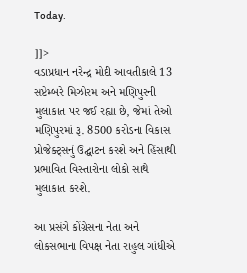Today.

]]>
વડાપ્રધાન નરેન્દ્ર મોદી આવતીકાલે 13 સપ્ટેમ્બરે મિઝોરમ અને મણિપુરની મુલાકાત પર જઈ રહ્યા છે, જેમાં તેઓ મણિપુરમાં રૂ. 8500 કરોડના વિકાસ પ્રોજેક્ટ્સનું ઉદ્ઘાટન કરશે અને હિંસાથી પ્રભાવિત વિસ્તારોના લોકો સાથે મુલાકાત કરશે.

આ પ્રસંગે કોંગ્રેસના નેતા અને લોકસભાના વિપક્ષ નેતા રાહુલ ગાંધીએ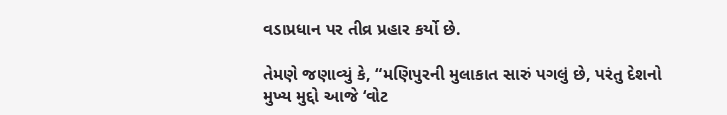વડાપ્રધાન પર તીવ્ર પ્રહાર કર્યો છે.

તેમણે જણાવ્યું કે, “મણિપુરની મુલાકાત સારું પગલું છે, પરંતુ દેશનો મુખ્ય મુદ્દો આજે ‘વોટ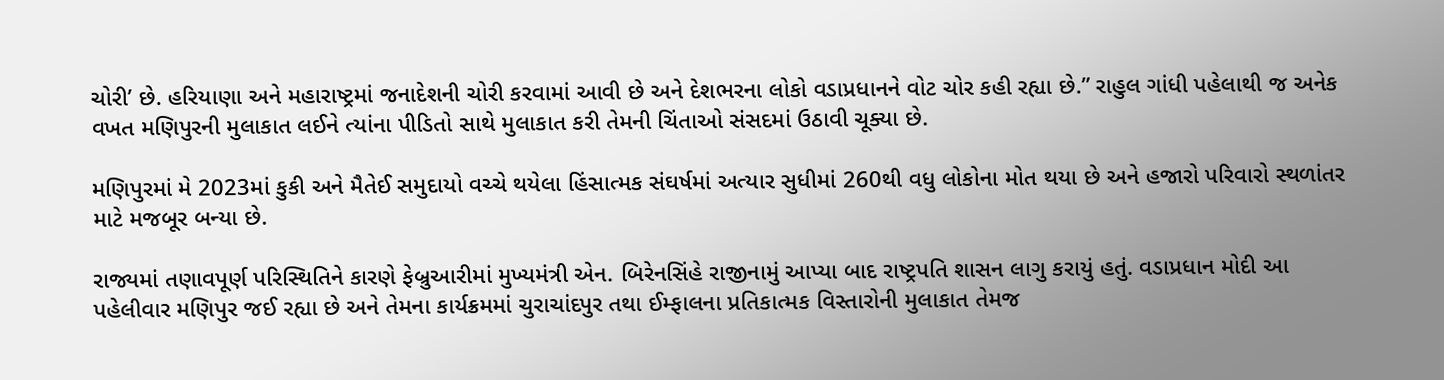ચોરી’ છે. હરિયાણા અને મહારાષ્ટ્રમાં જનાદેશની ચોરી કરવામાં આવી છે અને દેશભરના લોકો વડાપ્રધાનને વોટ ચોર કહી રહ્યા છે.” રાહુલ ગાંધી પહેલાથી જ અનેક વખત મણિપુરની મુલાકાત લઈને ત્યાંના પીડિતો સાથે મુલાકાત કરી તેમની ચિંતાઓ સંસદમાં ઉઠાવી ચૂક્યા છે.

મણિપુરમાં મે 2023માં કુકી અને મૈતેઈ સમુદાયો વચ્ચે થયેલા હિંસાત્મક સંઘર્ષમાં અત્યાર સુધીમાં 260થી વધુ લોકોના મોત થયા છે અને હજારો પરિવારો સ્થળાંતર માટે મજબૂર બન્યા છે.

રાજ્યમાં તણાવપૂર્ણ પરિસ્થિતિને કારણે ફેબ્રુઆરીમાં મુખ્યમંત્રી એન. બિરેનસિંહે રાજીનામું આપ્યા બાદ રાષ્ટ્રપતિ શાસન લાગુ કરાયું હતું. વડાપ્રધાન મોદી આ પહેલીવાર મણિપુર જઈ રહ્યા છે અને તેમના કાર્યક્રમમાં ચુરાચાંદપુર તથા ઈમ્ફાલના પ્રતિકાત્મક વિસ્તારોની મુલાકાત તેમજ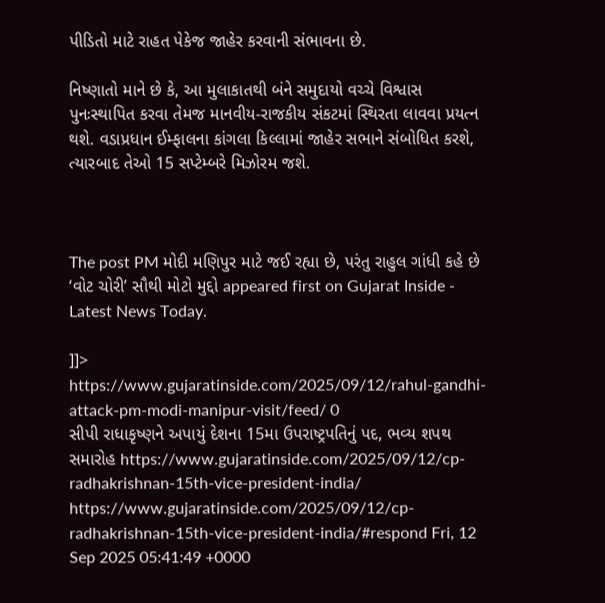પીડિતો માટે રાહત પેકેજ જાહેર કરવાની સંભાવના છે.

નિષ્ણાતો માને છે કે, આ મુલાકાતથી બંને સમુદાયો વચ્ચે વિશ્વાસ પુનઃસ્થાપિત કરવા તેમજ માનવીય-રાજકીય સંકટમાં સ્થિરતા લાવવા પ્રયત્ન થશે. વડાપ્રધાન ઈમ્ફાલના કાંગલા કિલ્લામાં જાહેર સભાને સંબોધિત કરશે, ત્યારબાદ તેઓ 15 સપ્ટેમ્બરે મિઝોરમ જશે.



The post PM મોદી મણિપુર માટે જઈ રહ્યા છે, પરંતુ રાહુલ ગાંધી કહે છે ‘વોટ ચોરી’ સૌથી મોટો મુદ્દો appeared first on Gujarat Inside - Latest News Today.

]]>
https://www.gujaratinside.com/2025/09/12/rahul-gandhi-attack-pm-modi-manipur-visit/feed/ 0
સીપી રાધાકૃષ્ણને અપાયું દેશના 15મા ઉપરાષ્ટ્રપતિનું પદ, ભવ્ય શપથ સમારોહ https://www.gujaratinside.com/2025/09/12/cp-radhakrishnan-15th-vice-president-india/ https://www.gujaratinside.com/2025/09/12/cp-radhakrishnan-15th-vice-president-india/#respond Fri, 12 Sep 2025 05:41:49 +0000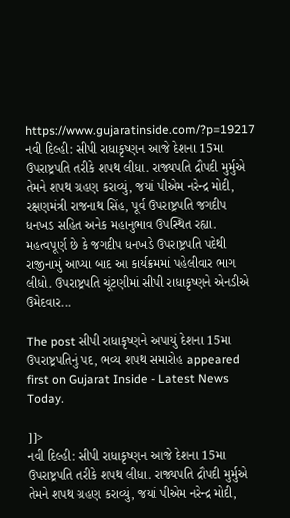https://www.gujaratinside.com/?p=19217 નવી દિલ્હી: સીપી રાધાકૃષ્ણન આજે દેશના 15મા ઉપરાષ્ટ્રપતિ તરીકે શપથ લીધા. રાજ્યપતિ દ્રૌપદી મુર્મુએ તેમને શપથ ગ્રહણ કરાવ્યું, જયાં પીએમ નરેન્દ્ર મોદી, રક્ષણમંત્રી રાજનાથ સિંહ, પૂર્વ ઉપરાષ્ટ્રપતિ જગદીપ ધનખડ સહિત અનેક મહાનુભાવ ઉપસ્થિત રહ્યા. મહત્વપૂર્ણ છે કે જગદીપ ધનખડે ઉપરાષ્ટ્રપતિ પદેથી રાજીનામું આપ્યા બાદ આ કાર્યક્રમમાં પહેલીવાર ભાગ લીધો. ઉપરાષ્ટ્રપતિ ચૂંટણીમાં સીપી રાધાકૃષ્ણને એનડીએ ઉમેદવાર...

The post સીપી રાધાકૃષ્ણને અપાયું દેશના 15મા ઉપરાષ્ટ્રપતિનું પદ, ભવ્ય શપથ સમારોહ appeared first on Gujarat Inside - Latest News Today.

]]>
નવી દિલ્હી: સીપી રાધાકૃષ્ણન આજે દેશના 15મા ઉપરાષ્ટ્રપતિ તરીકે શપથ લીધા. રાજ્યપતિ દ્રૌપદી મુર્મુએ તેમને શપથ ગ્રહણ કરાવ્યું, જયાં પીએમ નરેન્દ્ર મોદી,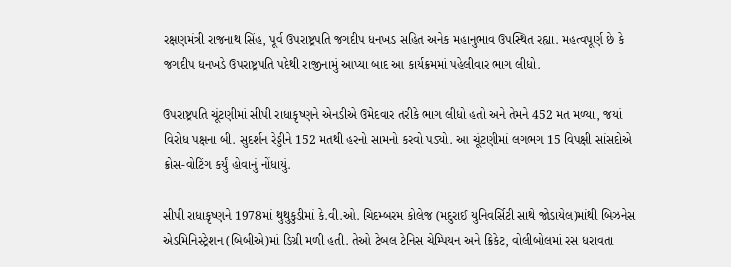રક્ષણમંત્રી રાજનાથ સિંહ, પૂર્વ ઉપરાષ્ટ્રપતિ જગદીપ ધનખડ સહિત અનેક મહાનુભાવ ઉપસ્થિત રહ્યા. મહત્વપૂર્ણ છે કે જગદીપ ધનખડે ઉપરાષ્ટ્રપતિ પદેથી રાજીનામું આપ્યા બાદ આ કાર્યક્રમમાં પહેલીવાર ભાગ લીધો.

ઉપરાષ્ટ્રપતિ ચૂંટણીમાં સીપી રાધાકૃષ્ણને એનડીએ ઉમેદવાર તરીકે ભાગ લીધો હતો અને તેમને 452 મત મળ્યા, જયાં વિરોધ પક્ષના બી. સુદર્શન રેડ્ડીને 152 મતથી હરનો સામનો કરવો પડ્યો. આ ચૂંટણીમાં લગભગ 15 વિપક્ષી સાંસદોએ ક્રોસ-વોટિંગ કર્યું હોવાનું નોંધાયું.

સીપી રાધાકૃષ્ણને 1978માં થુથુકુડીમાં કે.વી.ઓ. ચિદમ્બરમ કોલેજ (મદુરાઈ યુનિવર્સિટી સાથે જોડાયેલ)માંથી બિઝનેસ એડમિનિસ્ટ્રેશન (બિબીએ)માં ડિગ્રી મળી હતી. તેઓ ટેબલ ટેનિસ ચેમ્પિયન અને ક્રિકેટ, વોલીબોલમાં રસ ધરાવતા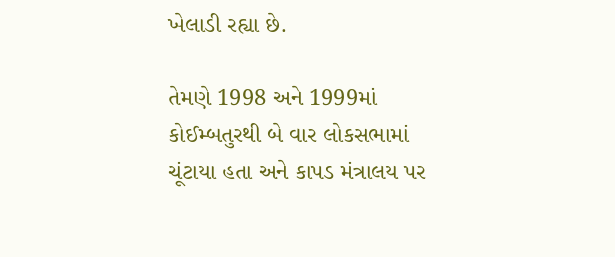ખેલાડી રહ્યા છે.

તેમણે 1998 અને 1999માં કોઈમ્બતુરથી બે વાર લોકસભામાં ચૂંટાયા હતા અને કાપડ મંત્રાલય પર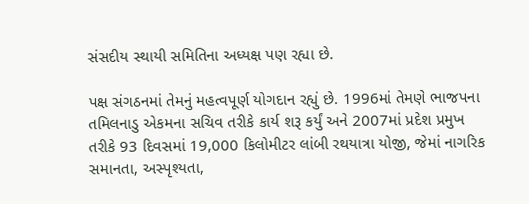સંસદીય સ્થાયી સમિતિના અધ્યક્ષ પણ રહ્યા છે.

પક્ષ સંગઠનમાં તેમનું મહત્વપૂર્ણ યોગદાન રહ્યું છે. 1996માં તેમણે ભાજપના તમિલનાડુ એકમના સચિવ તરીકે કાર્ય શરૂ કર્યું અને 2007માં પ્રદેશ પ્રમુખ તરીકે 93 દિવસમાં 19,000 કિલોમીટર લાંબી રથયાત્રા યોજી, જેમાં નાગરિક સમાનતા, અસ્પૃશ્યતા,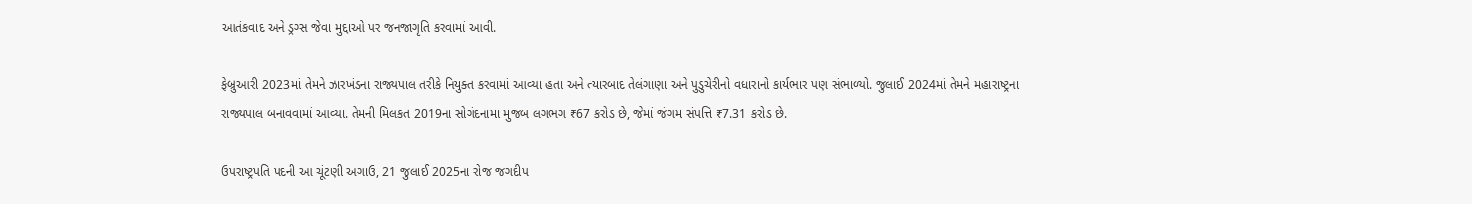આતંકવાદ અને ડ્રગ્સ જેવા મુદ્દાઓ પર જનજાગૃતિ કરવામાં આવી.

ફેબ્રુઆરી 2023માં તેમને ઝારખંડના રાજ્યપાલ તરીકે નિયુક્ત કરવામાં આવ્યા હતા અને ત્યારબાદ તેલંગાણા અને પુડુચેરીનો વધારાનો કાર્યભાર પણ સંભાળ્યો. જુલાઈ 2024માં તેમને મહારાષ્ટ્રના રાજ્યપાલ બનાવવામાં આવ્યા. તેમની મિલકત 2019ના સોગંદનામા મુજબ લગભગ ₹67 કરોડ છે, જેમાં જંગમ સંપત્તિ ₹7.31 કરોડ છે.

ઉપરાષ્ટ્રપતિ પદની આ ચૂંટણી અગાઉ, 21 જુલાઈ 2025ના રોજ જગદીપ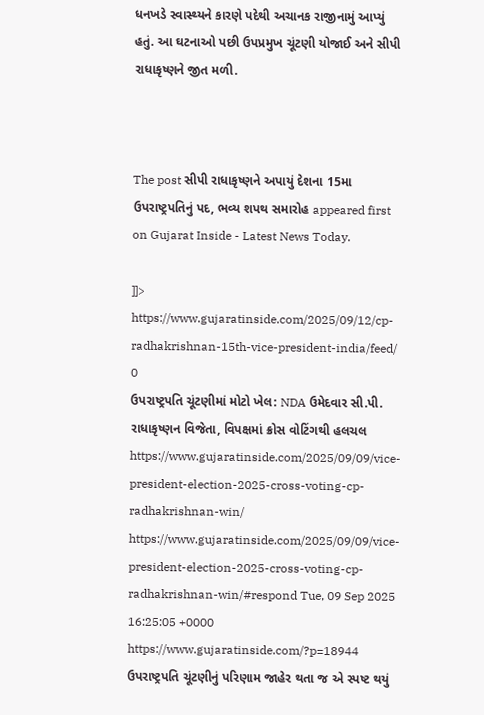ધનખડે સ્વાસ્થ્યને કારણે પદેથી અચાનક રાજીનામું આપ્યું હતું. આ ઘટનાઓ પછી ઉપપ્રમુખ ચૂંટણી યોજાઈ અને સીપી રાધાકૃષ્ણને જીત મળી.



The post સીપી રાધાકૃષ્ણને અપાયું દેશના 15મા ઉપરાષ્ટ્રપતિનું પદ, ભવ્ય શપથ સમારોહ appeared first on Gujarat Inside - Latest News Today.

]]>
https://www.gujaratinside.com/2025/09/12/cp-radhakrishnan-15th-vice-president-india/feed/ 0
ઉપરાષ્ટ્રપતિ ચૂંટણીમાં મોટો ખેલ: NDA ઉમેદવાર સી.પી. રાધાકૃષ્ણન વિજેતા, વિપક્ષમાં ક્રોસ વોટિંગથી હલચલ https://www.gujaratinside.com/2025/09/09/vice-president-election-2025-cross-voting-cp-radhakrishnan-win/ https://www.gujaratinside.com/2025/09/09/vice-president-election-2025-cross-voting-cp-radhakrishnan-win/#respond Tue, 09 Sep 2025 16:25:05 +0000 https://www.gujaratinside.com/?p=18944 ઉપરાષ્ટ્રપતિ ચૂંટણીનું પરિણામ જાહેર થતા જ એ સ્પષ્ટ થયું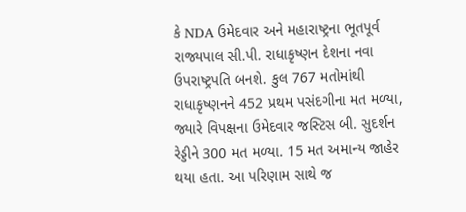કે NDA ઉમેદવાર અને મહારાષ્ટ્રના ભૂતપૂર્વ રાજ્યપાલ સી.પી. રાધાકૃષ્ણન દેશના નવા ઉપરાષ્ટ્રપતિ બનશે. કુલ 767 મતોમાંથી રાધાકૃષ્ણનને 452 પ્રથમ પસંદગીના મત મળ્યા, જ્યારે વિપક્ષના ઉમેદવાર જસ્ટિસ બી. સુદર્શન રેડ્ડીને 300 મત મળ્યા. 15 મત અમાન્ય જાહેર થયા હતા. આ પરિણામ સાથે જ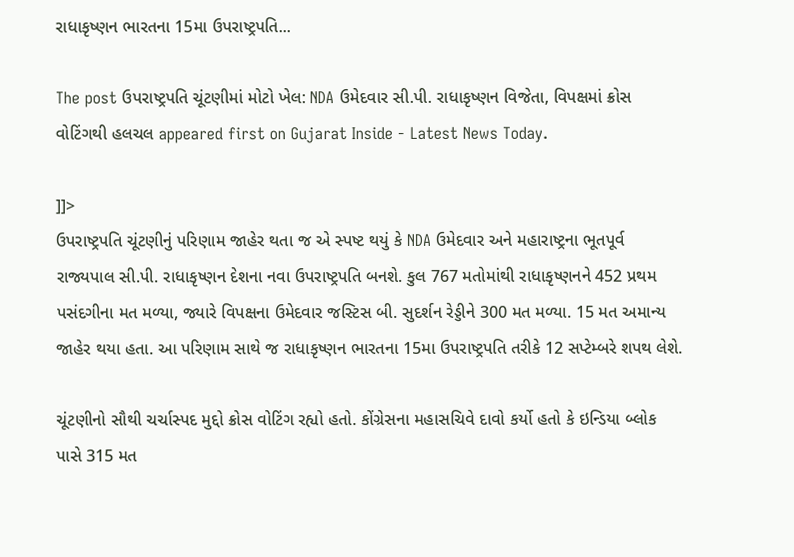રાધાકૃષ્ણન ભારતના 15મા ઉપરાષ્ટ્રપતિ...

The post ઉપરાષ્ટ્રપતિ ચૂંટણીમાં મોટો ખેલ: NDA ઉમેદવાર સી.પી. રાધાકૃષ્ણન વિજેતા, વિપક્ષમાં ક્રોસ વોટિંગથી હલચલ appeared first on Gujarat Inside - Latest News Today.

]]>
ઉપરાષ્ટ્રપતિ ચૂંટણીનું પરિણામ જાહેર થતા જ એ સ્પષ્ટ થયું કે NDA ઉમેદવાર અને મહારાષ્ટ્રના ભૂતપૂર્વ રાજ્યપાલ સી.પી. રાધાકૃષ્ણન દેશના નવા ઉપરાષ્ટ્રપતિ બનશે. કુલ 767 મતોમાંથી રાધાકૃષ્ણનને 452 પ્રથમ પસંદગીના મત મળ્યા, જ્યારે વિપક્ષના ઉમેદવાર જસ્ટિસ બી. સુદર્શન રેડ્ડીને 300 મત મળ્યા. 15 મત અમાન્ય જાહેર થયા હતા. આ પરિણામ સાથે જ રાધાકૃષ્ણન ભારતના 15મા ઉપરાષ્ટ્રપતિ તરીકે 12 સપ્ટેમ્બરે શપથ લેશે.

ચૂંટણીનો સૌથી ચર્ચાસ્પદ મુદ્દો ક્રોસ વોટિંગ રહ્યો હતો. કોંગ્રેસના મહાસચિવે દાવો કર્યો હતો કે ઇન્ડિયા બ્લોક પાસે 315 મત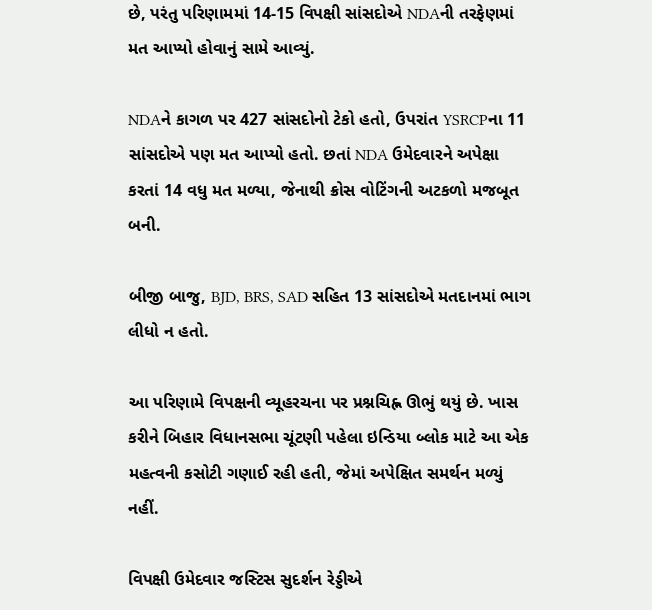છે, પરંતુ પરિણામમાં 14-15 વિપક્ષી સાંસદોએ NDAની તરફેણમાં મત આપ્યો હોવાનું સામે આવ્યું.

NDAને કાગળ પર 427 સાંસદોનો ટેકો હતો, ઉપરાંત YSRCPના 11 સાંસદોએ પણ મત આપ્યો હતો. છતાં NDA ઉમેદવારને અપેક્ષા કરતાં 14 વધુ મત મળ્યા, જેનાથી ક્રોસ વોટિંગની અટકળો મજબૂત બની.

બીજી બાજુ, BJD, BRS, SAD સહિત 13 સાંસદોએ મતદાનમાં ભાગ લીધો ન હતો.

આ પરિણામે વિપક્ષની વ્યૂહરચના પર પ્રશ્નચિહ્ન ઊભું થયું છે. ખાસ કરીને બિહાર વિધાનસભા ચૂંટણી પહેલા ઇન્ડિયા બ્લોક માટે આ એક મહત્વની કસોટી ગણાઈ રહી હતી, જેમાં અપેક્ષિત સમર્થન મળ્યું નહીં.

વિપક્ષી ઉમેદવાર જસ્ટિસ સુદર્શન રેડ્ડીએ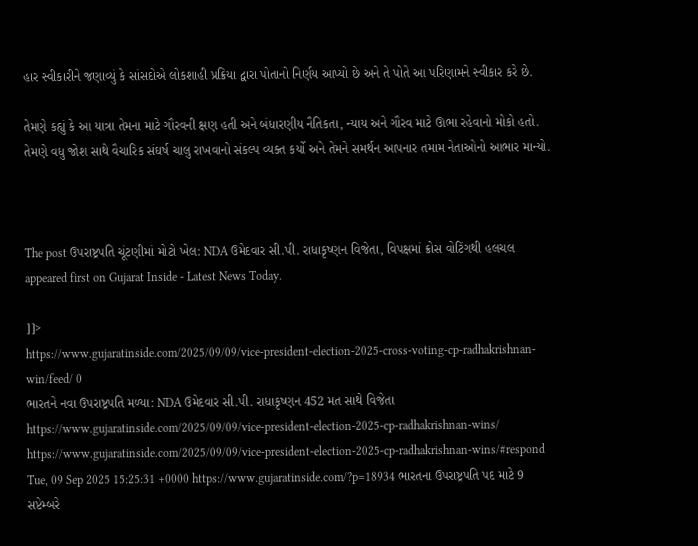હાર સ્વીકારીને જણાવ્યું કે સાંસદોએ લોકશાહી પ્રક્રિયા દ્વારા પોતાનો નિર્ણય આપ્યો છે અને તે પોતે આ પરિણામને સ્વીકાર કરે છે.

તેમણે કહ્યું કે આ યાત્રા તેમના માટે ગૌરવની ક્ષણ હતી અને બંધારણીય નૈતિકતા, ન્યાય અને ગૌરવ માટે ઊભા રહેવાનો મોકો હતો. તેમણે વધુ જોશ સાથે વૈચારિક સંઘર્ષ ચાલુ રાખવાનો સંકલ્પ વ્યક્ત કર્યો અને તેમને સમર્થન આપનાર તમામ નેતાઓનો આભાર માન્યો.



The post ઉપરાષ્ટ્રપતિ ચૂંટણીમાં મોટો ખેલ: NDA ઉમેદવાર સી.પી. રાધાકૃષ્ણન વિજેતા, વિપક્ષમાં ક્રોસ વોટિંગથી હલચલ appeared first on Gujarat Inside - Latest News Today.

]]>
https://www.gujaratinside.com/2025/09/09/vice-president-election-2025-cross-voting-cp-radhakrishnan-win/feed/ 0
ભારતને નવા ઉપરાષ્ટ્રપતિ મળ્યા: NDA ઉમેદવાર સી.પી. રાધાકૃષ્ણન 452 મત સાથે વિજેતા https://www.gujaratinside.com/2025/09/09/vice-president-election-2025-cp-radhakrishnan-wins/ https://www.gujaratinside.com/2025/09/09/vice-president-election-2025-cp-radhakrishnan-wins/#respond Tue, 09 Sep 2025 15:25:31 +0000 https://www.gujaratinside.com/?p=18934 ભારતના ઉપરાષ્ટ્રપતિ પદ માટે 9 સપ્ટેમ્બરે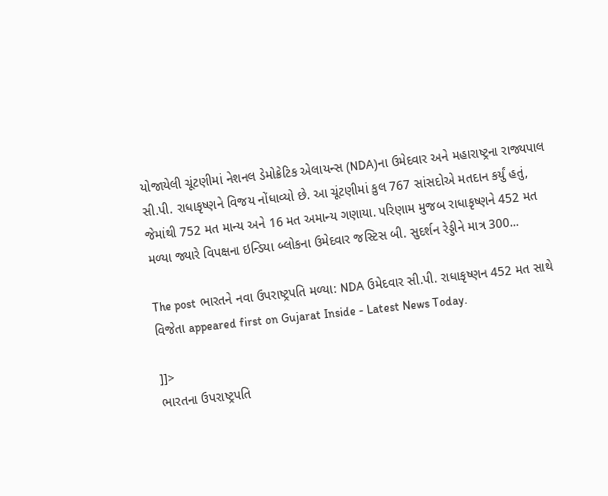યોજાયેલી ચૂંટણીમાં નેશનલ ડેમોક્રેટિક એલાયન્સ (NDA)ના ઉમેદવાર અને મહારાષ્ટ્રના રાજ્યપાલ સી.પી. રાધાકૃષ્ણને વિજય નોંધાવ્યો છે. આ ચૂંટણીમાં કુલ 767 સાંસદોએ મતદાન કર્યું હતું, જેમાંથી 752 મત માન્ય અને 16 મત અમાન્ય ગણાયા. પરિણામ મુજબ રાધાકૃષ્ણને 452 મત મળ્યા જ્યારે વિપક્ષના ઇન્ડિયા બ્લોકના ઉમેદવાર જસ્ટિસ બી. સુદર્શન રેડ્ડીને માત્ર 300...

The post ભારતને નવા ઉપરાષ્ટ્રપતિ મળ્યા: NDA ઉમેદવાર સી.પી. રાધાકૃષ્ણન 452 મત સાથે વિજેતા appeared first on Gujarat Inside - Latest News Today.

]]>
ભારતના ઉપરાષ્ટ્રપતિ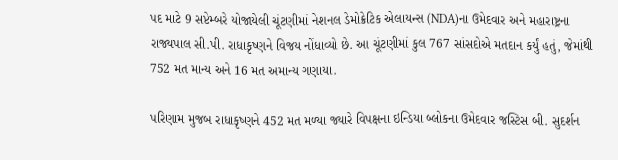પદ માટે 9 સપ્ટેમ્બરે યોજાયેલી ચૂંટણીમાં નેશનલ ડેમોક્રેટિક એલાયન્સ (NDA)ના ઉમેદવાર અને મહારાષ્ટ્રના રાજ્યપાલ સી.પી. રાધાકૃષ્ણને વિજય નોંધાવ્યો છે. આ ચૂંટણીમાં કુલ 767 સાંસદોએ મતદાન કર્યું હતું, જેમાંથી 752 મત માન્ય અને 16 મત અમાન્ય ગણાયા.

પરિણામ મુજબ રાધાકૃષ્ણને 452 મત મળ્યા જ્યારે વિપક્ષના ઇન્ડિયા બ્લોકના ઉમેદવાર જસ્ટિસ બી. સુદર્શન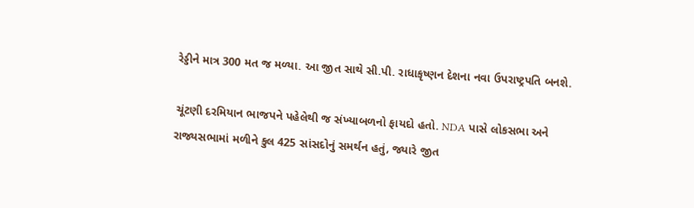રેડ્ડીને માત્ર 300 મત જ મળ્યા. આ જીત સાથે સી.પી. રાધાકૃષ્ણન દેશના નવા ઉપરાષ્ટ્રપતિ બનશે.

ચૂંટણી દરમિયાન ભાજપને પહેલેથી જ સંખ્યાબળનો ફાયદો હતો. NDA પાસે લોકસભા અને રાજ્યસભામાં મળીને કુલ 425 સાંસદોનું સમર્થન હતું, જ્યારે જીત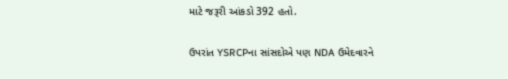માટે જરૂરી આંકડો 392 હતો.

ઉપરાંત YSRCPના સાંસદોએ પણ NDA ઉમેદવારને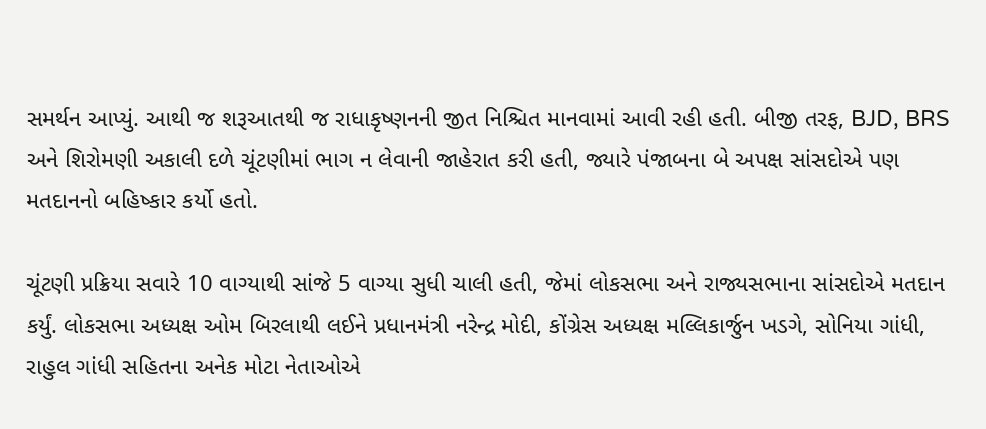સમર્થન આપ્યું. આથી જ શરૂઆતથી જ રાધાકૃષ્ણનની જીત નિશ્ચિત માનવામાં આવી રહી હતી. બીજી તરફ, BJD, BRS અને શિરોમણી અકાલી દળે ચૂંટણીમાં ભાગ ન લેવાની જાહેરાત કરી હતી, જ્યારે પંજાબના બે અપક્ષ સાંસદોએ પણ મતદાનનો બહિષ્કાર કર્યો હતો.

ચૂંટણી પ્રક્રિયા સવારે 10 વાગ્યાથી સાંજે 5 વાગ્યા સુધી ચાલી હતી, જેમાં લોકસભા અને રાજ્યસભાના સાંસદોએ મતદાન કર્યું. લોકસભા અધ્યક્ષ ઓમ બિરલાથી લઈને પ્રધાનમંત્રી નરેન્દ્ર મોદી, કોંગ્રેસ અધ્યક્ષ મલ્લિકાર્જુન ખડગે, સોનિયા ગાંધી, રાહુલ ગાંધી સહિતના અનેક મોટા નેતાઓએ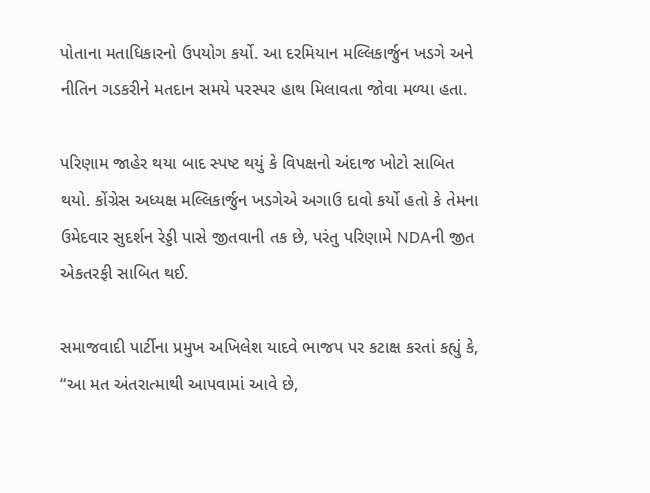પોતાના મતાધિકારનો ઉપયોગ કર્યો. આ દરમિયાન મલ્લિકાર્જુન ખડગે અને નીતિન ગડકરીને મતદાન સમયે પરસ્પર હાથ મિલાવતા જોવા મળ્યા હતા.

પરિણામ જાહેર થયા બાદ સ્પષ્ટ થયું કે વિપક્ષનો અંદાજ ખોટો સાબિત થયો. કોંગ્રેસ અધ્યક્ષ મલ્લિકાર્જુન ખડગેએ અગાઉ દાવો કર્યો હતો કે તેમના ઉમેદવાર સુદર્શન રેડ્ડી પાસે જીતવાની તક છે, પરંતુ પરિણામે NDAની જીત એકતરફી સાબિત થઈ.

સમાજવાદી પાર્ટીના પ્રમુખ અખિલેશ યાદવે ભાજપ પર કટાક્ષ કરતાં કહ્યું કે, “આ મત અંતરાત્માથી આપવામાં આવે છે,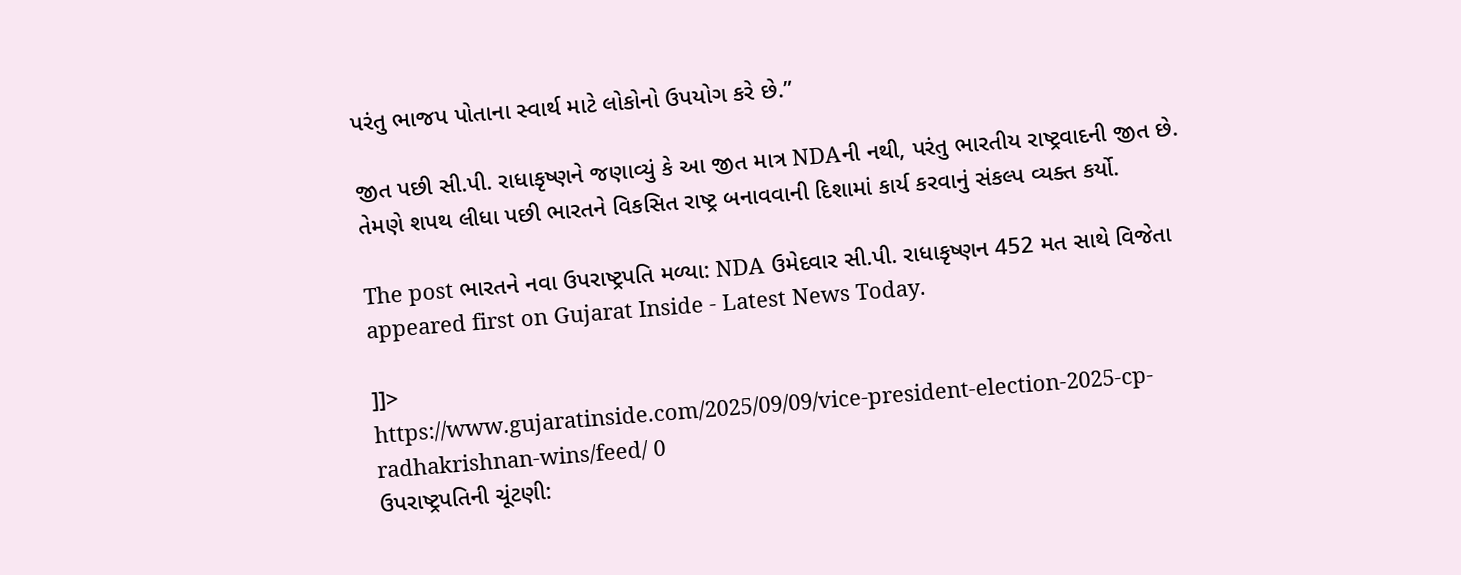પરંતુ ભાજપ પોતાના સ્વાર્થ માટે લોકોનો ઉપયોગ કરે છે.”

જીત પછી સી.પી. રાધાકૃષ્ણને જણાવ્યું કે આ જીત માત્ર NDAની નથી, પરંતુ ભારતીય રાષ્ટ્રવાદની જીત છે. તેમણે શપથ લીધા પછી ભારતને વિકસિત રાષ્ટ્ર બનાવવાની દિશામાં કાર્ય કરવાનું સંકલ્પ વ્યક્ત કર્યો.

The post ભારતને નવા ઉપરાષ્ટ્રપતિ મળ્યા: NDA ઉમેદવાર સી.પી. રાધાકૃષ્ણન 452 મત સાથે વિજેતા appeared first on Gujarat Inside - Latest News Today.

]]>
https://www.gujaratinside.com/2025/09/09/vice-president-election-2025-cp-radhakrishnan-wins/feed/ 0
ઉપરાષ્ટ્રપતિની ચૂંટણી: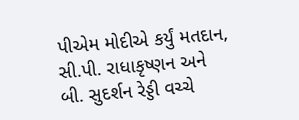પીએમ મોદીએ કર્યું મતદાન, સી.પી. રાધાકૃષ્ણન અને બી. સુદર્શન રેડ્ડી વચ્ચે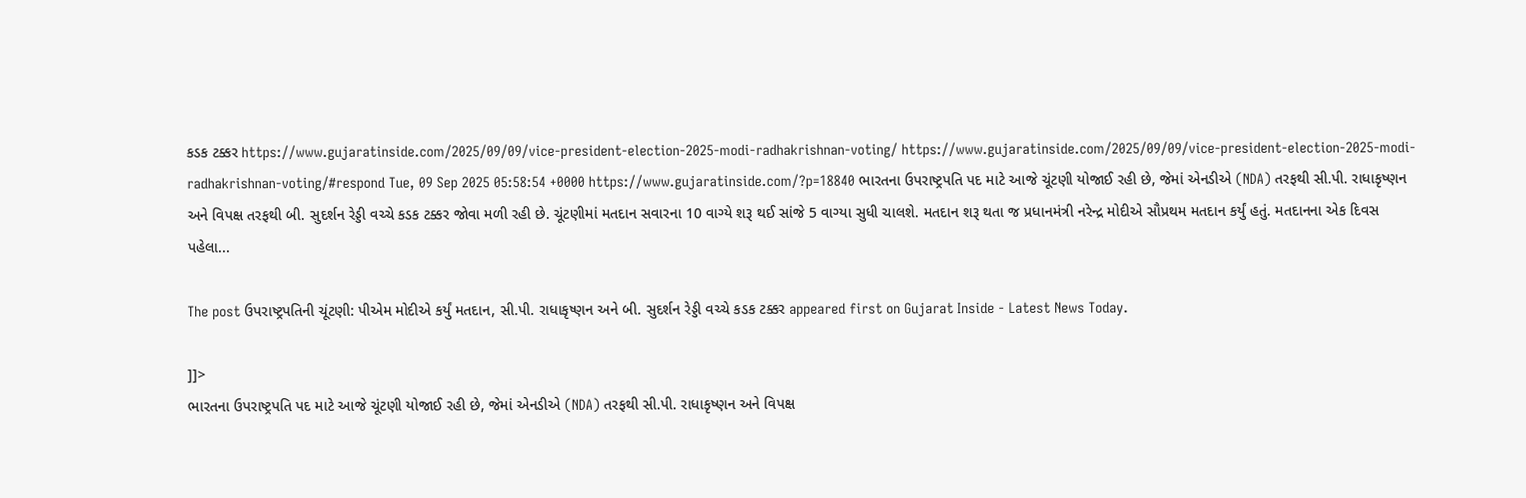કડક ટક્કર https://www.gujaratinside.com/2025/09/09/vice-president-election-2025-modi-radhakrishnan-voting/ https://www.gujaratinside.com/2025/09/09/vice-president-election-2025-modi-radhakrishnan-voting/#respond Tue, 09 Sep 2025 05:58:54 +0000 https://www.gujaratinside.com/?p=18840 ભારતના ઉપરાષ્ટ્રપતિ પદ માટે આજે ચૂંટણી યોજાઈ રહી છે, જેમાં એનડીએ (NDA) તરફથી સી.પી. રાધાકૃષ્ણન અને વિપક્ષ તરફથી બી. સુદર્શન રેડ્ડી વચ્ચે કડક ટક્કર જોવા મળી રહી છે. ચૂંટણીમાં મતદાન સવારના 10 વાગ્યે શરૂ થઈ સાંજે 5 વાગ્યા સુધી ચાલશે. મતદાન શરૂ થતા જ પ્રધાનમંત્રી નરેન્દ્ર મોદીએ સૌપ્રથમ મતદાન કર્યું હતું. મતદાનના એક દિવસ પહેલા...

The post ઉપરાષ્ટ્રપતિની ચૂંટણી: પીએમ મોદીએ કર્યું મતદાન, સી.પી. રાધાકૃષ્ણન અને બી. સુદર્શન રેડ્ડી વચ્ચે કડક ટક્કર appeared first on Gujarat Inside - Latest News Today.

]]>
ભારતના ઉપરાષ્ટ્રપતિ પદ માટે આજે ચૂંટણી યોજાઈ રહી છે, જેમાં એનડીએ (NDA) તરફથી સી.પી. રાધાકૃષ્ણન અને વિપક્ષ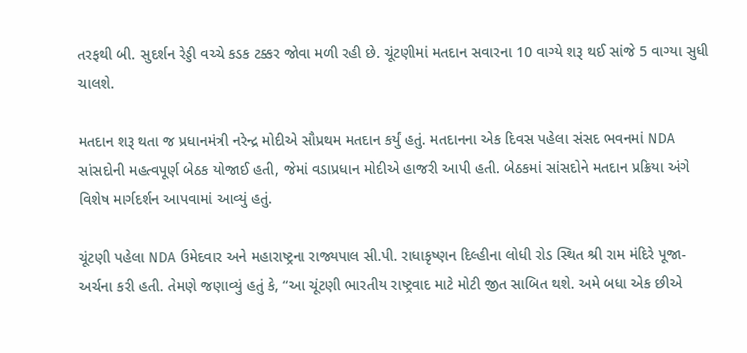તરફથી બી. સુદર્શન રેડ્ડી વચ્ચે કડક ટક્કર જોવા મળી રહી છે. ચૂંટણીમાં મતદાન સવારના 10 વાગ્યે શરૂ થઈ સાંજે 5 વાગ્યા સુધી ચાલશે.

મતદાન શરૂ થતા જ પ્રધાનમંત્રી નરેન્દ્ર મોદીએ સૌપ્રથમ મતદાન કર્યું હતું. મતદાનના એક દિવસ પહેલા સંસદ ભવનમાં NDA સાંસદોની મહત્વપૂર્ણ બેઠક યોજાઈ હતી, જેમાં વડાપ્રધાન મોદીએ હાજરી આપી હતી. બેઠકમાં સાંસદોને મતદાન પ્રક્રિયા અંગે વિશેષ માર્ગદર્શન આપવામાં આવ્યું હતું.

ચૂંટણી પહેલા NDA ઉમેદવાર અને મહારાષ્ટ્રના રાજ્યપાલ સી.પી. રાધાકૃષ્ણન દિલ્હીના લોધી રોડ સ્થિત શ્રી રામ મંદિરે પૂજા-અર્ચના કરી હતી. તેમણે જણાવ્યું હતું કે, “આ ચૂંટણી ભારતીય રાષ્ટ્રવાદ માટે મોટી જીત સાબિત થશે. અમે બધા એક છીએ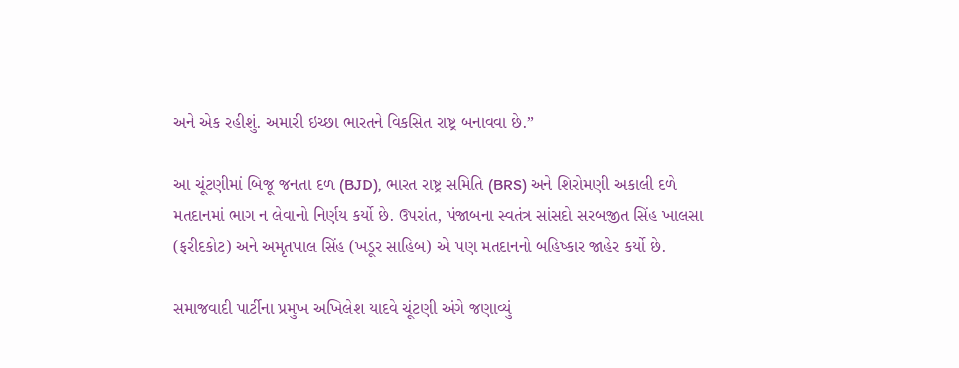અને એક રહીશું. અમારી ઇચ્છા ભારતને વિકસિત રાષ્ટ્ર બનાવવા છે.”

આ ચૂંટણીમાં બિજૂ જનતા દળ (BJD), ભારત રાષ્ટ્ર સમિતિ (BRS) અને શિરોમણી અકાલી દળે મતદાનમાં ભાગ ન લેવાનો નિર્ણય કર્યો છે. ઉપરાંત, પંજાબના સ્વતંત્ર સાંસદો સરબજીત સિંહ ખાલસા (ફરીદકોટ) અને અમૃતપાલ સિંહ (ખડૂર સાહિબ) એ પણ મતદાનનો બહિષ્કાર જાહેર કર્યો છે.

સમાજવાદી પાર્ટીના પ્રમુખ અખિલેશ યાદવે ચૂંટણી અંગે જણાવ્યું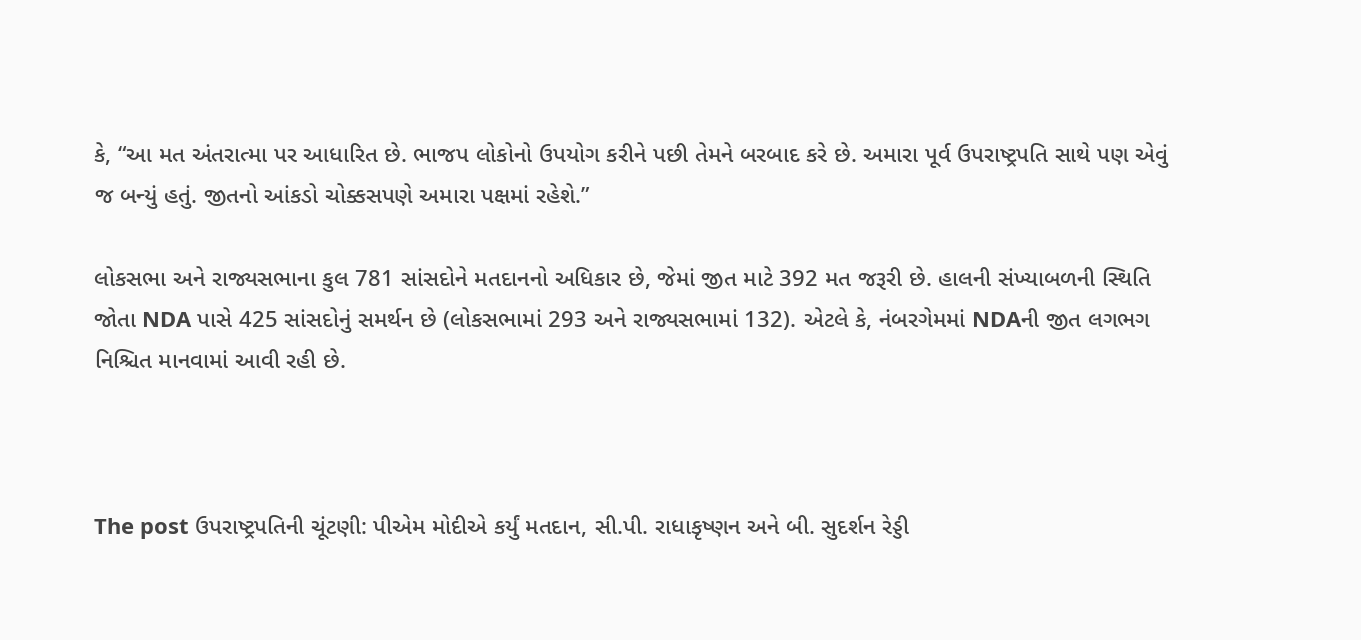કે, “આ મત અંતરાત્મા પર આધારિત છે. ભાજપ લોકોનો ઉપયોગ કરીને પછી તેમને બરબાદ કરે છે. અમારા પૂર્વ ઉપરાષ્ટ્રપતિ સાથે પણ એવું જ બન્યું હતું. જીતનો આંકડો ચોક્કસપણે અમારા પક્ષમાં રહેશે.”

લોકસભા અને રાજ્યસભાના કુલ 781 સાંસદોને મતદાનનો અધિકાર છે, જેમાં જીત માટે 392 મત જરૂરી છે. હાલની સંખ્યાબળની સ્થિતિ જોતા NDA પાસે 425 સાંસદોનું સમર્થન છે (લોકસભામાં 293 અને રાજ્યસભામાં 132). એટલે કે, નંબરગેમમાં NDAની જીત લગભગ નિશ્ચિત માનવામાં આવી રહી છે.



The post ઉપરાષ્ટ્રપતિની ચૂંટણી: પીએમ મોદીએ કર્યું મતદાન, સી.પી. રાધાકૃષ્ણન અને બી. સુદર્શન રેડ્ડી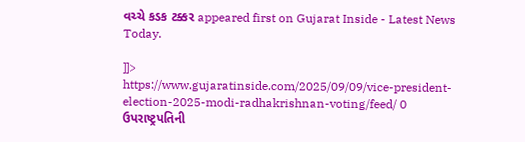વચ્ચે કડક ટક્કર appeared first on Gujarat Inside - Latest News Today.

]]>
https://www.gujaratinside.com/2025/09/09/vice-president-election-2025-modi-radhakrishnan-voting/feed/ 0
ઉપરાષ્ટ્રપતિની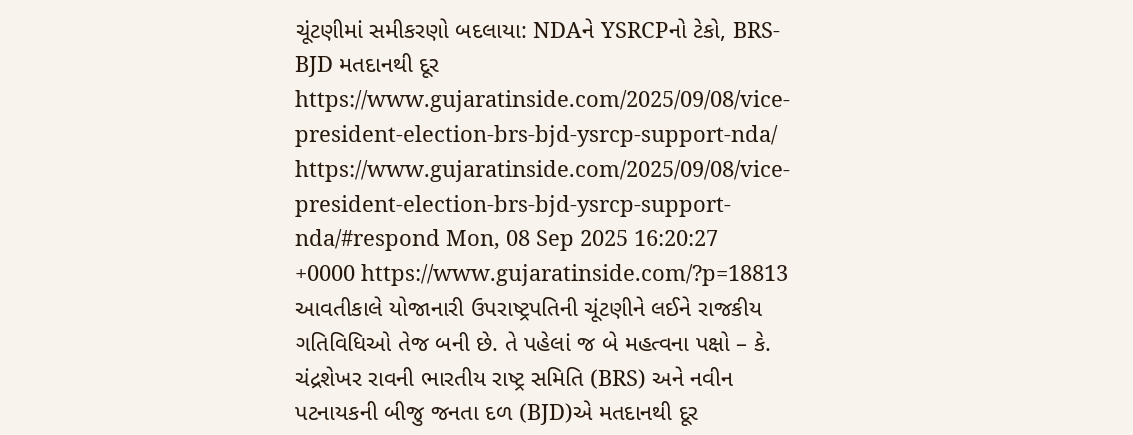ચૂંટણીમાં સમીકરણો બદલાયા: NDAને YSRCPનો ટેકો, BRS-BJD મતદાનથી દૂર https://www.gujaratinside.com/2025/09/08/vice-president-election-brs-bjd-ysrcp-support-nda/ https://www.gujaratinside.com/2025/09/08/vice-president-election-brs-bjd-ysrcp-support-nda/#respond Mon, 08 Sep 2025 16:20:27 +0000 https://www.gujaratinside.com/?p=18813 આવતીકાલે યોજાનારી ઉપરાષ્ટ્રપતિની ચૂંટણીને લઈને રાજકીય ગતિવિધિઓ તેજ બની છે. તે પહેલાં જ બે મહત્વના પક્ષો – કે. ચંદ્રશેખર રાવની ભારતીય રાષ્ટ્ર સમિતિ (BRS) અને નવીન પટનાયકની બીજુ જનતા દળ (BJD)એ મતદાનથી દૂર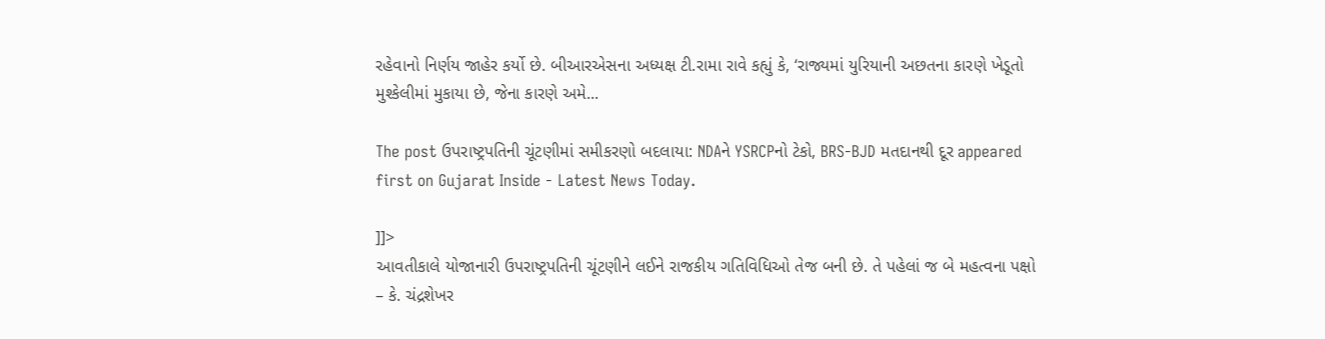રહેવાનો નિર્ણય જાહેર કર્યો છે. બીઆરએસના અધ્યક્ષ ટી.રામા રાવે કહ્યું કે, ‘રાજ્યમાં યુરિયાની અછતના કારણે ખેડૂતો મુશ્કેલીમાં મુકાયા છે, જેના કારણે અમે...

The post ઉપરાષ્ટ્રપતિની ચૂંટણીમાં સમીકરણો બદલાયા: NDAને YSRCPનો ટેકો, BRS-BJD મતદાનથી દૂર appeared first on Gujarat Inside - Latest News Today.

]]>
આવતીકાલે યોજાનારી ઉપરાષ્ટ્રપતિની ચૂંટણીને લઈને રાજકીય ગતિવિધિઓ તેજ બની છે. તે પહેલાં જ બે મહત્વના પક્ષો – કે. ચંદ્રશેખર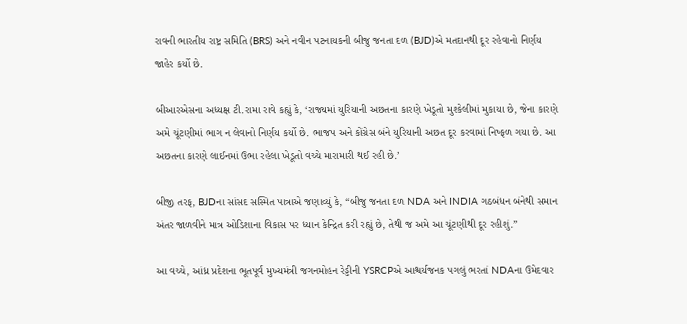રાવની ભારતીય રાષ્ટ્ર સમિતિ (BRS) અને નવીન પટનાયકની બીજુ જનતા દળ (BJD)એ મતદાનથી દૂર રહેવાનો નિર્ણય જાહેર કર્યો છે.

બીઆરએસના અધ્યક્ષ ટી.રામા રાવે કહ્યું કે, ‘રાજ્યમાં યુરિયાની અછતના કારણે ખેડૂતો મુશ્કેલીમાં મુકાયા છે, જેના કારણે અમે ચૂંટણીમાં ભાગ ન લેવાનો નિર્ણય કર્યો છે. ભાજપ અને કોંગ્રેસ બંને યુરિયાની અછત દૂર કરવામાં નિષ્ફળ ગયા છે. આ અછતના કારણે લાઈનમાં ઉભા રહેલા ખેડૂતો વચ્ચે મારામારી થઈ રહી છે.’

બીજી તરફ, BJDના સાંસદ સસ્મિત પાત્રાએ જણાવ્યું કે, “બીજુ જનતા દળ NDA અને INDIA ગઠબંધન બંનેથી સમાન અંતર જાળવીને માત્ર ઓડિશાના વિકાસ પર ધ્યાન કેન્દ્રિત કરી રહ્યું છે, તેથી જ અમે આ ચૂંટણીથી દૂર રહીશું.”

આ વચ્ચે, આંધ્ર પ્રદેશના ભૂતપૂર્વ મુખ્યમંત્રી જગનમોહન રેડ્ડીની YSRCPએ આશ્ચર્યજનક પગલું ભરતાં NDAના ઉમેદવાર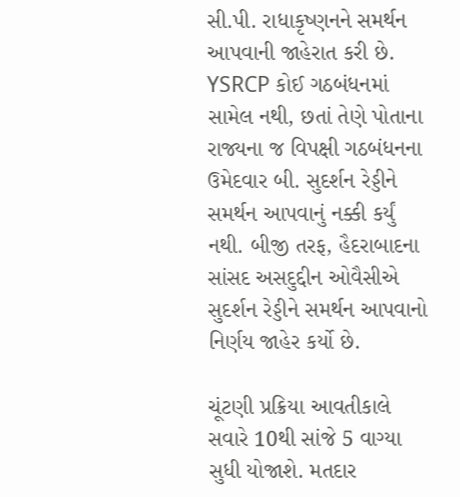સી.પી. રાધાકૃષ્ણનને સમર્થન આપવાની જાહેરાત કરી છે. YSRCP કોઈ ગઠબંધનમાં સામેલ નથી, છતાં તેણે પોતાના રાજ્યના જ વિપક્ષી ગઠબંધનના ઉમેદવાર બી. સુદર્શન રેડ્ડીને સમર્થન આપવાનું નક્કી કર્યું નથી. બીજી તરફ, હૈદરાબાદના સાંસદ અસદુદ્દીન ઓવૈસીએ સુદર્શન રેડ્ડીને સમર્થન આપવાનો નિર્ણય જાહેર કર્યો છે.

ચૂંટણી પ્રક્રિયા આવતીકાલે સવારે 10થી સાંજે 5 વાગ્યા સુધી યોજાશે. મતદાર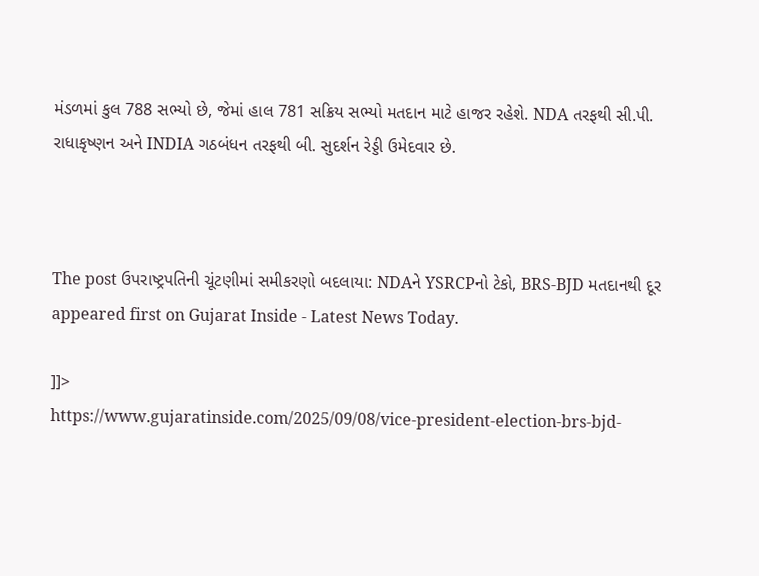મંડળમાં કુલ 788 સભ્યો છે, જેમાં હાલ 781 સક્રિય સભ્યો મતદાન માટે હાજર રહેશે. NDA તરફથી સી.પી. રાધાકૃષ્ણન અને INDIA ગઠબંધન તરફથી બી. સુદર્શન રેડ્ડી ઉમેદવાર છે.



The post ઉપરાષ્ટ્રપતિની ચૂંટણીમાં સમીકરણો બદલાયા: NDAને YSRCPનો ટેકો, BRS-BJD મતદાનથી દૂર appeared first on Gujarat Inside - Latest News Today.

]]>
https://www.gujaratinside.com/2025/09/08/vice-president-election-brs-bjd-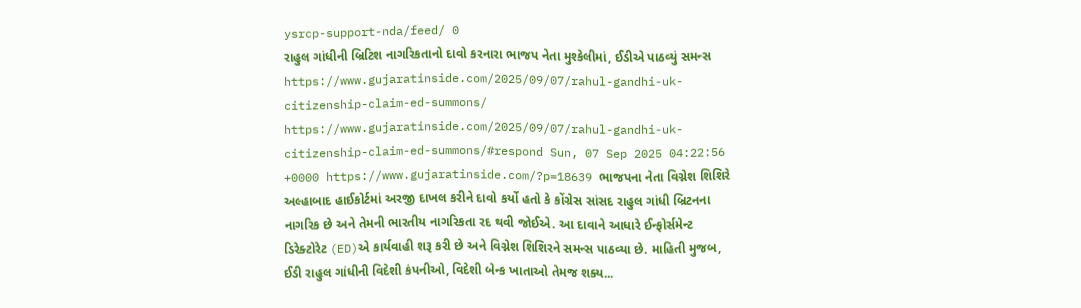ysrcp-support-nda/feed/ 0
રાહુલ ગાંધીની બ્રિટિશ નાગરિકતાનો દાવો કરનારા ભાજપ નેતા મુશ્કેલીમાં, ઈડીએ પાઠવ્યું સમન્સ https://www.gujaratinside.com/2025/09/07/rahul-gandhi-uk-citizenship-claim-ed-summons/ https://www.gujaratinside.com/2025/09/07/rahul-gandhi-uk-citizenship-claim-ed-summons/#respond Sun, 07 Sep 2025 04:22:56 +0000 https://www.gujaratinside.com/?p=18639 ભાજપના નેતા વિગ્નેશ શિશિરે અલ્હાબાદ હાઈકોર્ટમાં અરજી દાખલ કરીને દાવો કર્યો હતો કે કોંગ્રેસ સાંસદ રાહુલ ગાંધી બ્રિટનના નાગરિક છે અને તેમની ભારતીય નાગરિકતા રદ થવી જોઈએ. આ દાવાને આધારે ઈન્ફોર્સમેન્ટ ડિરેક્ટોરેટ (ED)એ કાર્યવાહી શરૂ કરી છે અને વિગ્નેશ શિશિરને સમન્સ પાઠવ્યા છે. માહિતી મુજબ, ઈડી રાહુલ ગાંધીની વિદેશી કંપનીઓ, વિદેશી બેન્ક ખાતાઓ તેમજ શક્ય...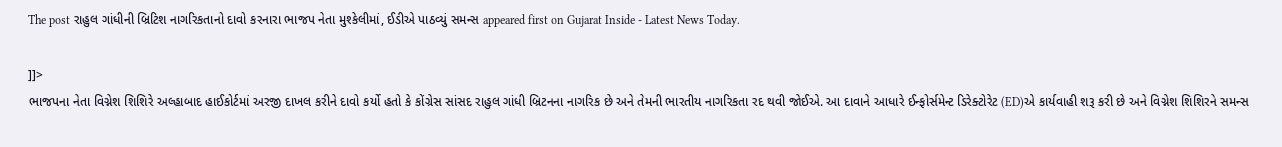The post રાહુલ ગાંધીની બ્રિટિશ નાગરિકતાનો દાવો કરનારા ભાજપ નેતા મુશ્કેલીમાં, ઈડીએ પાઠવ્યું સમન્સ appeared first on Gujarat Inside - Latest News Today.

]]>
ભાજપના નેતા વિગ્નેશ શિશિરે અલ્હાબાદ હાઈકોર્ટમાં અરજી દાખલ કરીને દાવો કર્યો હતો કે કોંગ્રેસ સાંસદ રાહુલ ગાંધી બ્રિટનના નાગરિક છે અને તેમની ભારતીય નાગરિકતા રદ થવી જોઈએ. આ દાવાને આધારે ઈન્ફોર્સમેન્ટ ડિરેક્ટોરેટ (ED)એ કાર્યવાહી શરૂ કરી છે અને વિગ્નેશ શિશિરને સમન્સ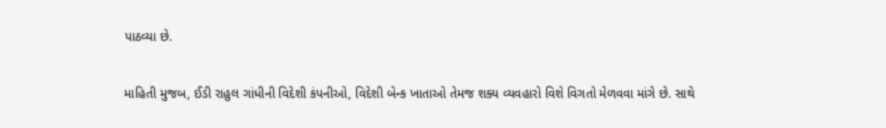પાઠવ્યા છે.

માહિતી મુજબ, ઈડી રાહુલ ગાંધીની વિદેશી કંપનીઓ, વિદેશી બેન્ક ખાતાઓ તેમજ શક્ય વ્યવહારો વિશે વિગતો મેળવવા માંગે છે. સાથે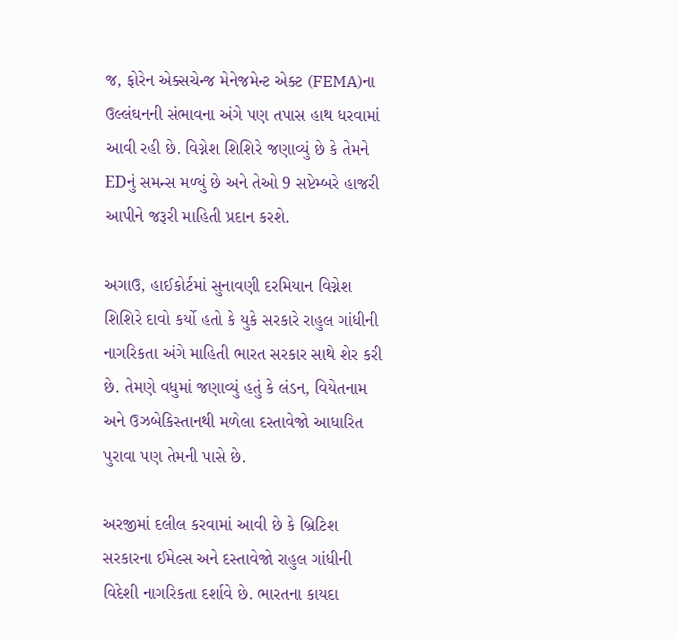જ, ફોરેન એક્સચેન્જ મેનેજમેન્ટ એક્ટ (FEMA)ના ઉલ્લંઘનની સંભાવના અંગે પણ તપાસ હાથ ધરવામાં આવી રહી છે. વિગ્નેશ શિશિરે જણાવ્યું છે કે તેમને EDનું સમન્સ મળ્યું છે અને તેઓ 9 સપ્ટેમ્બરે હાજરી આપીને જરૂરી માહિતી પ્રદાન કરશે.

અગાઉ, હાઈકોર્ટમાં સુનાવણી દરમિયાન વિગ્નેશ શિશિરે દાવો કર્યો હતો કે યુકે સરકારે રાહુલ ગાંધીની નાગરિકતા અંગે માહિતી ભારત સરકાર સાથે શેર કરી છે. તેમણે વધુમાં જણાવ્યું હતું કે લંડન, વિયેતનામ અને ઉઝબેકિસ્તાનથી મળેલા દસ્તાવેજો આધારિત પુરાવા પણ તેમની પાસે છે.

અરજીમાં દલીલ કરવામાં આવી છે કે બ્રિટિશ સરકારના ઈમેલ્સ અને દસ્તાવેજો રાહુલ ગાંધીની વિદેશી નાગરિકતા દર્શાવે છે. ભારતના કાયદા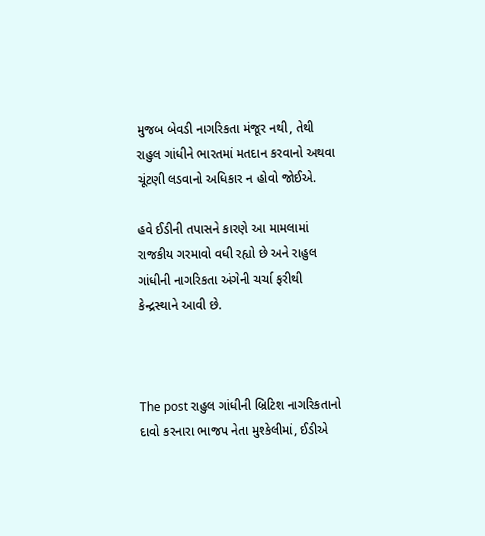મુજબ બેવડી નાગરિકતા મંજૂર નથી, તેથી રાહુલ ગાંધીને ભારતમાં મતદાન કરવાનો અથવા ચૂંટણી લડવાનો અધિકાર ન હોવો જોઈએ.

હવે ઈડીની તપાસને કારણે આ મામલામાં રાજકીય ગરમાવો વધી રહ્યો છે અને રાહુલ ગાંધીની નાગરિકતા અંગેની ચર્ચા ફરીથી કેન્દ્રસ્થાને આવી છે.



The post રાહુલ ગાંધીની બ્રિટિશ નાગરિકતાનો દાવો કરનારા ભાજપ નેતા મુશ્કેલીમાં, ઈડીએ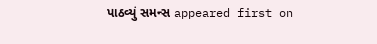પાઠવ્યું સમન્સ appeared first on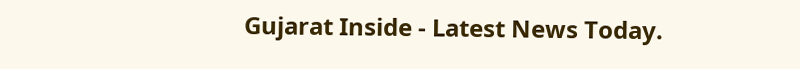Gujarat Inside - Latest News Today.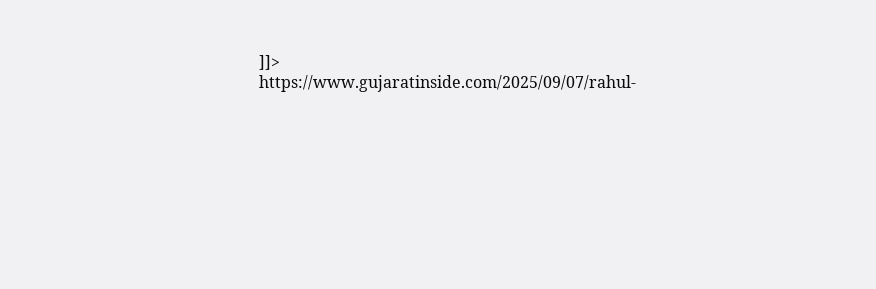]]>
https://www.gujaratinside.com/2025/09/07/rahul-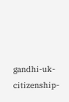gandhi-uk-citizenship-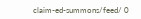claim-ed-summons/feed/ 0